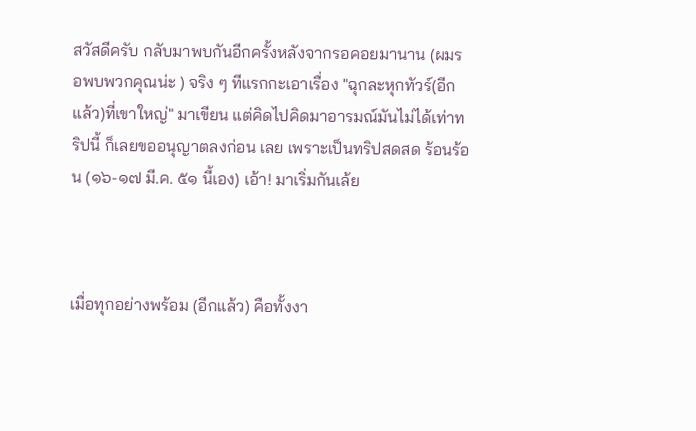สวัสดีครับ กลับมาพบกันอีกครั้งหลังจากรอคอยมานาน (ผมรอพบพวกคุณน่ะ ) จริง ๆ ทีแรกกะเอาเรื่อง "ฉุกละหุกทัวร์(อีกแล้ว)ที่เขาใหญ่" มาเขียน แต่คิดไปคิดมาอารมณ์มันไม่ได้เท่าทริปนี้ ก็เลยขออนุญาตลงก่อน เลย เพราะเป็นทริปสดสด ร้อนร้อน (๑๖-๑๗ มี.ค. ๕๑ นี้เอง) เอ้า! มาเริ่มกันเล้ย



เมื่อทุกอย่างพร้อม (อีกแล้ว) คือทั้งงา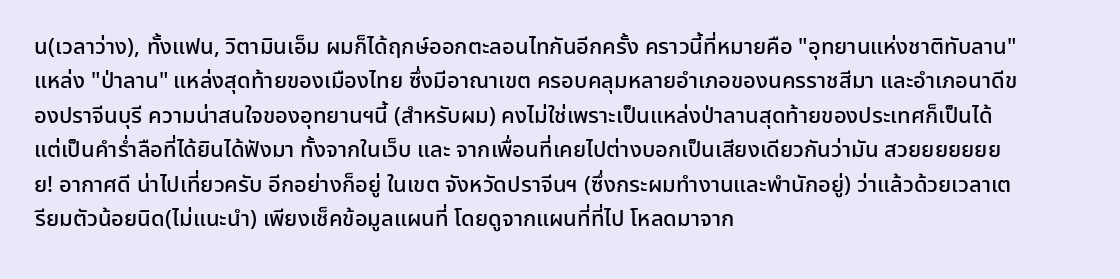น(เวลาว่าง), ทั้งแฟน, วิตามินเอ็ม ผมก็ได้ฤกษ์ออกตะลอนไทกันอีกครั้ง คราวนี้ที่หมายคือ "อุทยานแห่งชาติทับลาน" แหล่ง "ป่าลาน" แหล่งสุดท้ายของเมืองไทย ซึ่งมีอาณาเขต ครอบคลุมหลายอำเภอของนครราชสีมา และอำเภอนาดีของปราจีนบุรี ความน่าสนใจของอุทยานฯนี้ (สำหรับผม) คงไม่ใช่เพราะเป็นแหล่งป่าลานสุดท้ายของประเทศก็เป็นได้ แต่เป็นคำร่ำลือที่ได้ยินได้ฟังมา ทั้งจากในเว็บ และ จากเพื่อนที่เคยไปต่างบอกเป็นเสียงเดียวกันว่ามัน สวยยยยยยยย! อากาศดี น่าไปเที่ยวครับ อีกอย่างก็อยู่ ในเขต จังหวัดปราจีนฯ (ซึ่งกระผมทำงานและพำนักอยู่) ว่าแล้วด้วยเวลาเตรียมตัวน้อยนิด(ไม่แนะนำ) เพียงเช็คข้อมูลแผนที่ โดยดูจากแผนที่ที่ไป โหลดมาจาก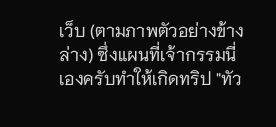เว็บ (ตามภาพตัวอย่างข้างล่าง) ซึ่งแผนที่เจ้ากรรมนี่เองครับทำให้เกิดทริป "ทัว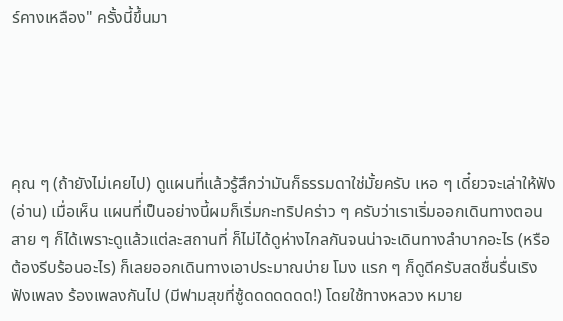ร์คางเหลือง" ครั้งนี้ขึ้นมา





คุณ ๆ (ถ้ายังไม่เคยไป) ดูแผนที่แล้วรู้สึกว่ามันก็ธรรมดาใช่มั้ยครับ เหอ ๆ เดี๋ยวจะเล่าให้ฟัง (อ่าน) เมื่อเห็น แผนที่เป็นอย่างนี้ผมก็เริ่มกะทริปคร่าว ๆ ครับว่าเราเริ่มออกเดินทางตอนสาย ๆ ก็ได้เพราะดูแล้วแต่ละสถานที่ ก็ไม่ได้ดูห่างไกลกันจนน่าจะเดินทางลำบากอะไร (หรือต้องรีบร้อนอะไร) ก็เลยออกเดินทางเอาประมาณบ่าย โมง แรก ๆ ก็ดูดีครับสดชื่นรื่นเริง ฟังเพลง ร้องเพลงกันไป (มีฟามสุขที่ซู้ดดดดดดด!) โดยใช้ทางหลวง หมาย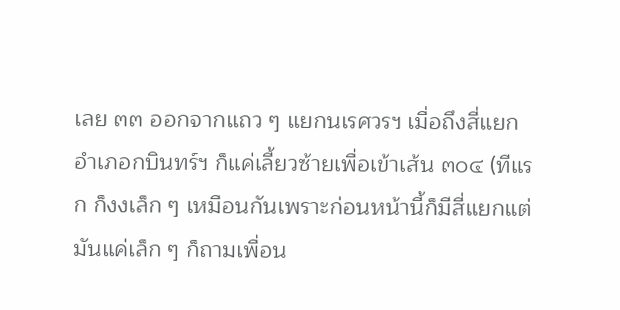เลย ๓๓ ออกจากแถว ๆ แยกนเรศวรฯ เมื่อถึงสี่แยกอำเภอกบินทร์ฯ ก็แค่เลี้ยวซ้ายเพื่อเข้าเส้น ๓๐๔ (ทีแรก ก็งงเล็ก ๆ เหมือนกันเพราะก่อนหน้านี้ก็มีสี่แยกแต่มันแค่เล็ก ๆ ก็ถามเพื่อน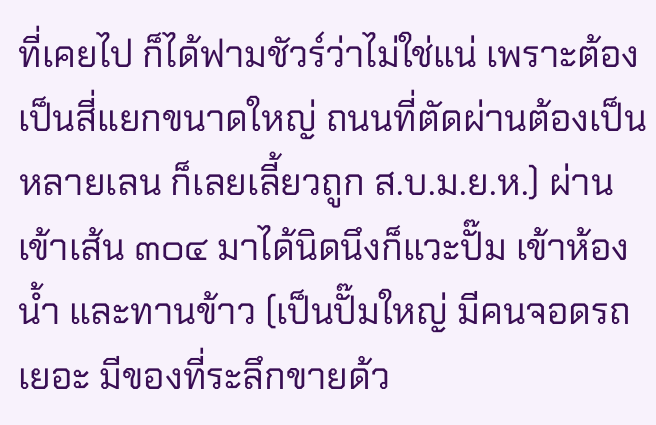ที่เคยไป ก็ได้ฟามชัวร์ว่าไม่ใช่แน่ เพราะต้องเป็นสี่แยกขนาดใหญ่ ถนนที่ตัดผ่านต้องเป็นหลายเลน ก็เลยเลี้ยวถูก ส.บ.ม.ย.ห.) ผ่านเข้าเส้น ๓๐๔ มาได้นิดนึงก็แวะปั๊ม เข้าห้องน้ำ และทานข้าว (เป็นปั๊มใหญ่ มีคนจอดรถเยอะ มีของที่ระลึกขายด้ว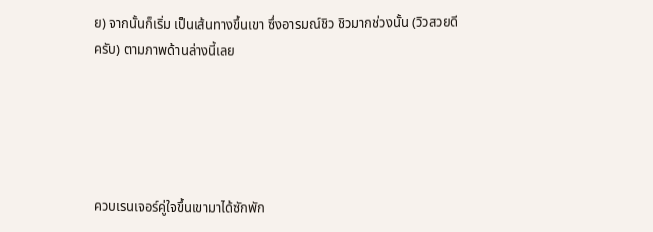ย) จากนั้นก็เริ่ม เป็นเส้นทางขึ้นเขา ซึ่งอารมณ์ชิว ชิวมากช่วงนั้น (วิวสวยดีครับ) ตามภาพด้านล่างนี้เลย





ควบเรนเจอร์คู่ใจขึ้นเขามาได้ซักพัก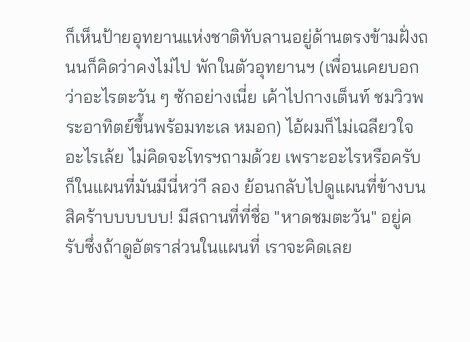ก็เห็นป้ายอุทยานแห่งชาติทับลานอยู่ด้านตรงข้ามฝั่งถนนก็คิดว่าคงไม่ไป พักในตัวอุทยานฯ (เพื่อนเคยบอกว่าอะไรตะวัน ๆ ซักอย่างเนี่ย เค้าไปกางเต็นท์ ชมวิวพระอาทิตย์ขึ้นพร้อมทะเล หมอก) ไอ้ผมก็ไม่เฉลียวใจอะไรเล้ย ไม่คิดจะโทรฯถามด้วย เพราะอะไรหรือครับ ก็ในแผนที่มันมีนี่หว่าี ลอง ย้อนกลับไปดูแผนที่ข้างบนสิคร้าบบบบบบ! มีสถานที่ที่ชื่อ "หาดชมตะวัน" อยู่ครับซึ่งถ้าดูอัตราส่วนในแผนที่ เราจะคิดเลย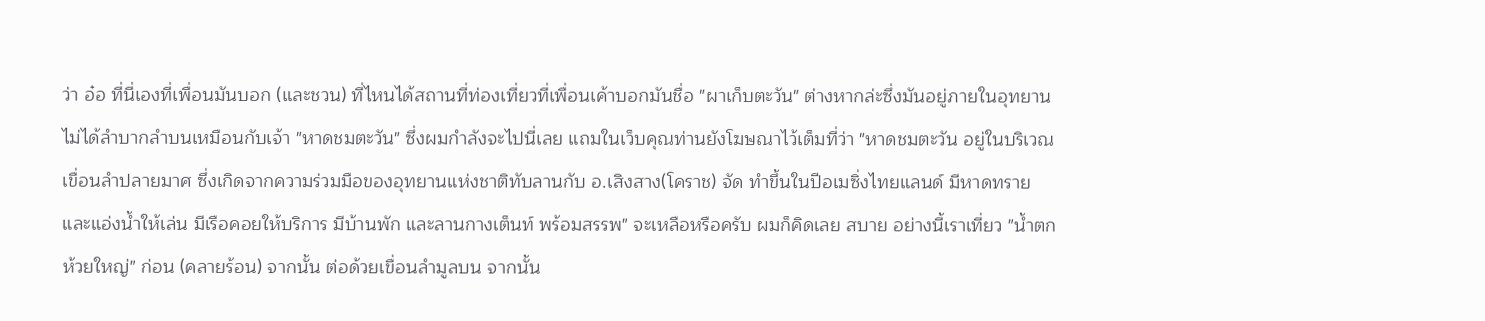ว่า อ๋อ ที่นี่เองที่เพื่อนมันบอก (และชวน) ที่ไหนได้สถานที่ท่องเที่ยวที่เพื่อนเค้าบอกมันชื่อ "ผาเก็บตะวัน" ต่างหากล่ะซึ่งมันอยู่ภายในอุทยาน ไม่ได้ลำบากลำบนเหมือนกับเจ้า "หาดชมตะวัน" ซึ่งผมกำลังจะไปนี่เลย แถมในเว็บคุณท่านยังโฆษณาไว้เต็มที่ว่า "หาดชมตะวัน อยู่ในบริเวณเขื่อนลำปลายมาศ ซึ่งเกิดจากความร่วมมือของอุทยานแห่งชาติทับลานกับ อ.เสิงสาง(โคราช) จัด ทำขึ้นในปีอเมซิ่งไทยแลนด์ มีหาดทราย และแอ่งน้ำให้เล่น มีเรือคอยให้บริการ มีบ้านพัก และลานกางเต็นท์ พร้อมสรรพ" จะเหลือหรือครับ ผมก็คิดเลย สบาย อย่างนี้เราเที่ยว "น้ำตกห้วยใหญ่" ก่อน (คลายร้อน) จากนั้น ต่อด้วยเขื่อนลำมูลบน จากนั้น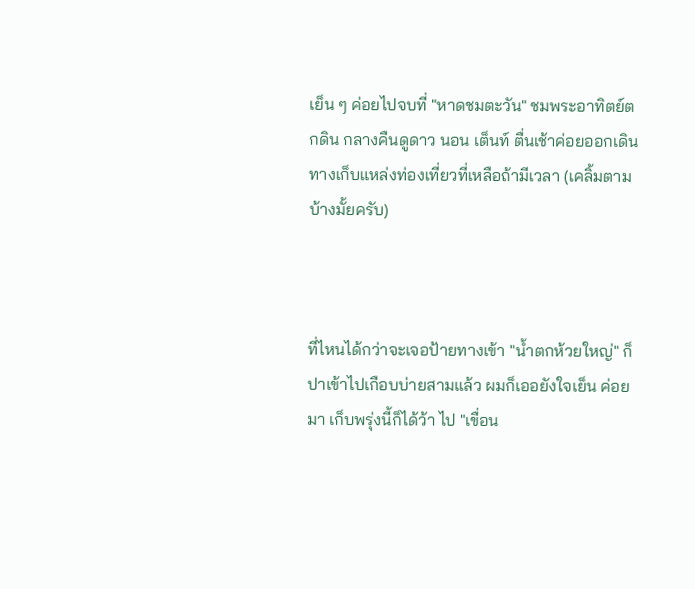เย็น ๆ ค่อยไปจบที่ "หาดชมตะวัน" ชมพระอาทิตย์ตกดิน กลางคืนดูดาว นอน เต็นท์ ตื่นเช้าค่อยออกเดินทางเก็บแหล่งท่องเที่ยวที่เหลือถ้ามีเวลา (เคลิ้มตามบ้างมั้ยครับ)



ที่ไหนได้กว่าจะเจอป้ายทางเข้า "น้ำตกห้วยใหญ่" ก็ปาเข้าไปเกือบบ่ายสามแล้ว ผมก็เออยังใจเย็น ค่อยมา เก็บพรุ่งนี้ก็ได้ว้า ไป "เขื่อน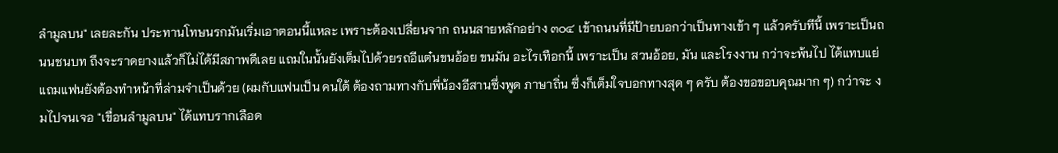ลำมูลบน" เลยละกัน ประทานโทษนรกมันเริ่มเอาตอนนี้แหละ เพราะต้องเปลี่ยนจาก ถนนสายหลักอย่าง ๓๐๔ เข้าถนนที่มีป้ายบอกว่าเป็นทางเข้า ๆ แล้วครับทีนี้ เพราะเป็นถนนชนบท ถึงจะราดยางแล้วก็ไม่ได้มีสภาพดีเลย แถมในนั้นยังเต็มไปด้วยรถอีแต๋นขนอ้อย ขนมัน อะไรเทือกนี้ เพราะเป็น สวนอ้อย, มัน และโรงงาน กว่าจะพ้นไป ได้แทบแย่ แถมแฟนยังต้องทำหน้าที่ล่ามจำเป็นด้วย (ผมกับแฟนเป็น คนใต้ ต้องถามทางกับพี่น้องอีสานซึ่งพูด ภาษาถิ่น ซึ่งก็เต็มใจบอกทางสุด ๆ ครับ ต้องขอขอบคุณมาก ๆ) กว่าจะ งมไปจนเจอ "เขื่อนลำมูลบน" ได้แทบรากเลือด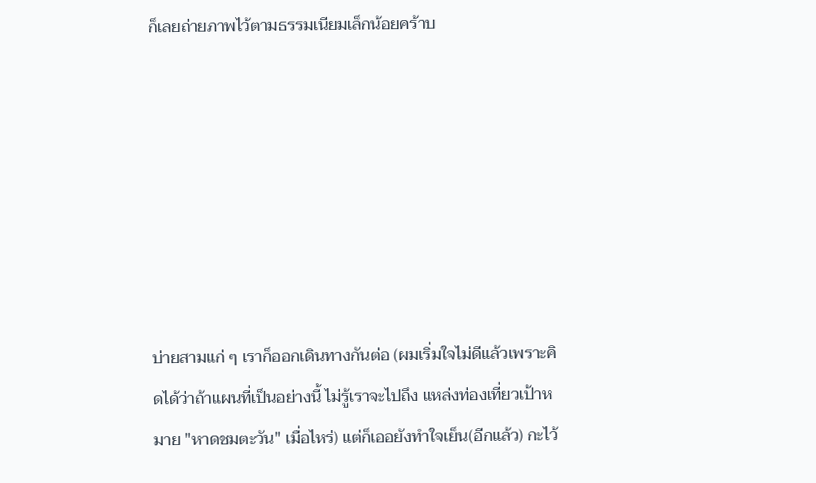ก็เลยถ่ายภาพไว้ตามธรรมเนียมเล็กน้อยคร้าบ







บ่ายสามแก่ ๆ เราก็ออกเดินทางกันต่อ (ผมเริ่มใจไม่ดีแล้วเพราะคิดได้ว่าถ้าแผนที่เป็นอย่างนี้ ไม่รู้เราจะไปถึง แหล่งท่องเที่ยวเป้าหมาย "หาดชมตะวัน" เมื่อไหร่) แต่ก็เออยังทำใจเย็น(อีกแล้ว) กะไว้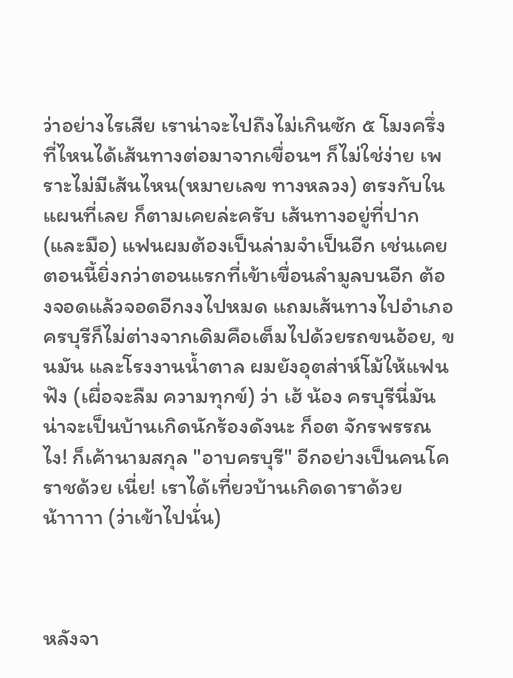ว่าอย่างไรเสีย เราน่าจะไปถึงไม่เกินซัก ๕ โมงครึ่ง ที่ไหนได้เส้นทางต่อมาจากเขื่อนฯ ก็ไม่ใช่ง่าย เพราะไม่มีเส้นไหน(หมายเลข ทางหลวง) ตรงกับในแผนที่เลย ก็ตามเคยล่ะครับ เส้นทางอยู่ที่ปาก(และมือ) แฟนผมต้องเป็นล่ามจำเป็นอีก เช่นเคย ตอนนี้ยิ่งกว่าตอนแรกที่เข้าเขื่อนลำมูลบนอีก ต้องจอดแล้วจอดอีกงงไปหมด แถมเส้นทางไปอำเภอ ครบุรีก็ไม่ต่างจากเดิมคือเต็มไปด้วยรถขนอ้อย, ขนมัน และโรงงานน้ำตาล ผมยังอุตส่าห์โม้ให้แฟนฟัง (เผื่อจะลืม ความทุกข์) ว่า เฮ้ น้อง ครบุรีนี่มันน่าจะเป็นบ้านเกิดนักร้องดังนะ ก็อต จักรพรรณ ไง! ก็เค้านามสกุล "อาบครบุรี" อีกอย่างเป็นคนโคราชด้วย เนี่ย! เราได้เที่ยวบ้านเกิดดาราด้วยน้าาาาา (ว่าเข้าไปนั่น)



หลังจา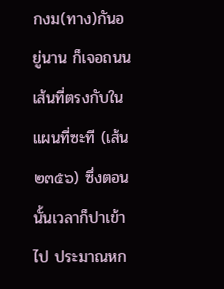กงม(ทาง)กันอยู่นาน ก็เจอถนนเส้นที่ตรงกับในแผนที่ซะที (เส้น ๒๓๕๖) ซึ่งตอนนั้นเวลาก็ปาเข้าไป ประมาณหก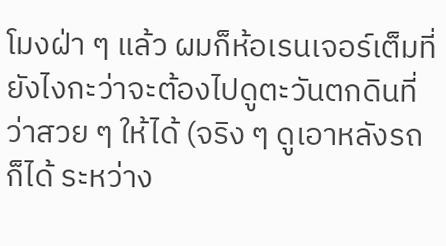โมงฝ่า ๆ แล้ว ผมก็ห้อเรนเจอร์เต็มที่ ยังไงกะว่าจะต้องไปดูตะวันตกดินที่ว่าสวย ๆ ให้ได้ (จริง ๆ ดูเอาหลังรถก็ได้ ระหว่าง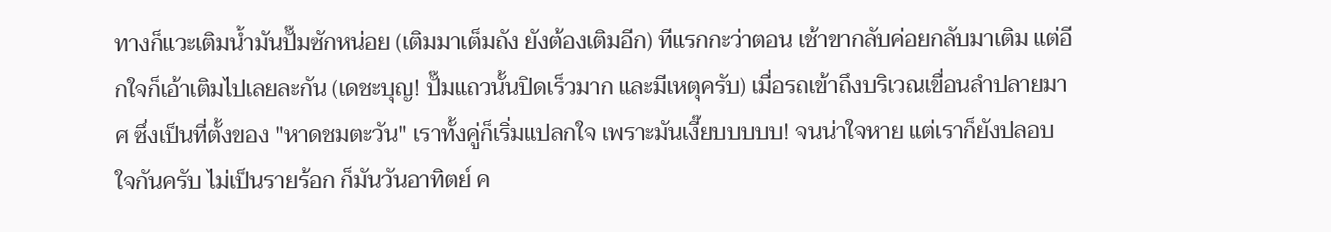ทางก็แวะเติมน้ำมันปั๊มซักหน่อย (เติมมาเต็มถัง ยังต้องเติมอีก) ทีแรกกะว่าตอน เช้าขากลับค่อยกลับมาเติม แต่อีกใจก็เอ้าเติมไปเลยละกัน (เดชะบุญ! ปั๊มแถวนั้นปิดเร็วมาก และมีเหตุครับ) เมื่อรถเข้าถึงบริเวณเขื่อนลำปลายมาศ ซึ่งเป็นที่ตั้งของ "หาดชมตะวัน" เราทั้งคู่ก็เริ่มแปลกใจ เพราะมันเงี๊ยบบบบบ! จนน่าใจหาย แต่เราก็ยังปลอบ ใจกันครับ ไม่เป็นรายร้อก ก็มันวันอาทิตย์ ค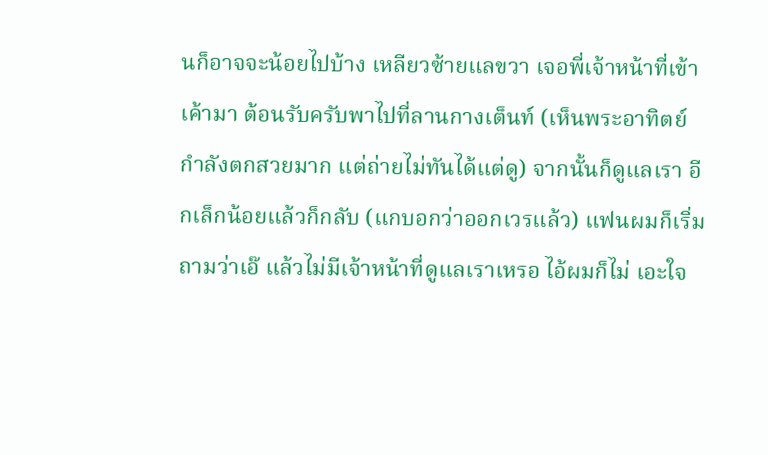นก็อาจจะน้อยไปบ้าง เหลียวซ้ายแลขวา เจอพี่เจ้าหน้าที่เข้าเค้ามา ต้อนรับครับพาไปที่ลานกางเต็นท์ (เห็นพระอาทิตย์กำลังตกสวยมาก แต่ถ่ายไม่ทันได้แต่ดู) จากนั้นก็ดูแลเรา อีกเล็กน้อยแล้วก็กลับ (แกบอกว่าออกเวรแล้ว) แฟนผมก็เริ่มถามว่าเอ๊ แล้วไม่มีเจ้าหน้าที่ดูแลเราเหรอ ไอ้ผมก็ไม่ เอะใจ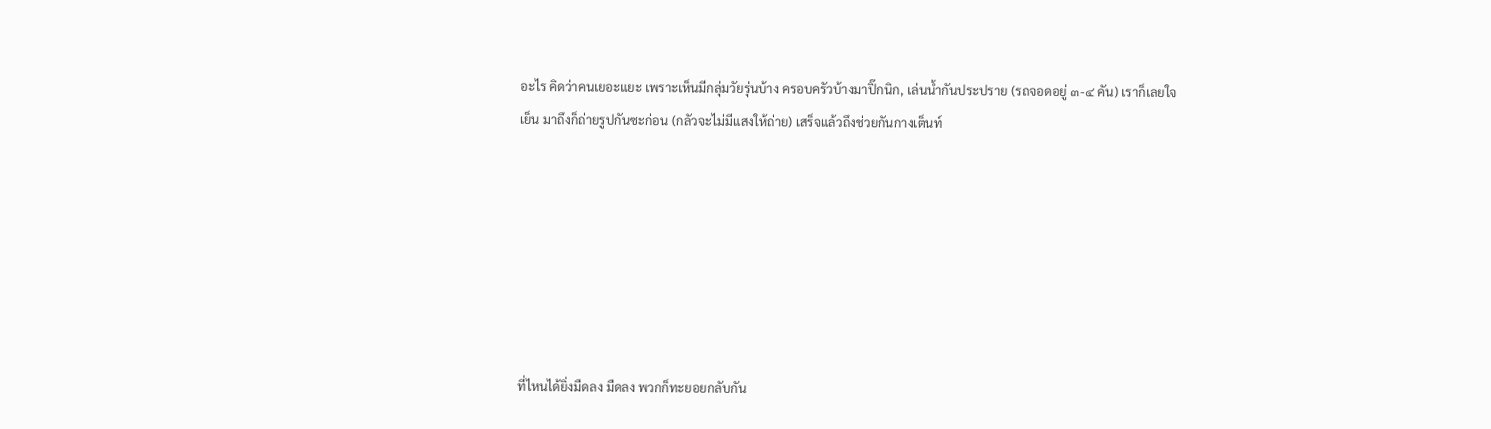อะไร คิดว่าคนเยอะแยะ เพราะเห็นมีกลุ่มวัยรุ่นบ้าง ครอบครัวบ้างมาปิ๊กนิก, เล่นน้ำกันประปราย (รถจอดอยู่ ๓-๔ คัน) เราก็เลยใจเย็น มาถึงก็ถ่ายรูปกันซะก่อน (กลัวจะไม่มีแสงให้ถ่าย) เสร็จแล้วถึงช่วยกันกางเต็นท์







ที่ไหนได้ยิ่งมืดลง มืดลง พวกก็ทะยอยกลับกัน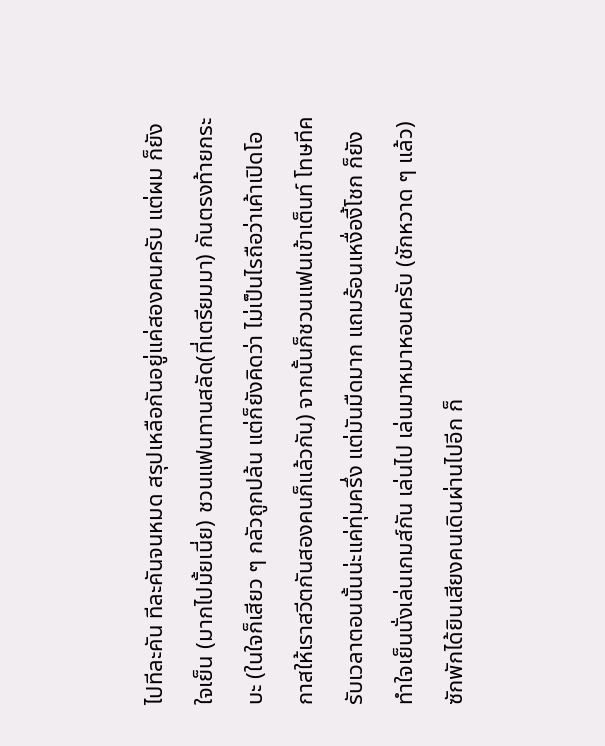ไปทีละคัน ทีละคันจนหมด สรุปเหลือกันอยู่แค่สองคนครับ แต่ผม ก็ยังใจเย็น (มากไปมั้ยเนี่ย) ชวนแฟนทานสลัด(ที่เตรียมมา) กันตรงท้ายกระบะ (ในใจก็เสียว ๆ กลัวถูกปล้น แต่ก็ยังคิดว่า ไม่เป็นไรถือว่าเค้าเปิดโอกาสให้เราสวีตกันสองคนก็แล้วกัน) จากนั้นก็ชวนแฟนเข้าเต็นท์ โทษทีครับเวลาตอนนั้นน่ะแค่ทุ่มครึ่ง แต่มันมืดมาก แถมร้อนเหงื่องี้โชก ก็ยังทำใจเย็นนั่งเล่นเกมส์กัน เล่นไป เล่นมาหมาหอนครับ (ชักหวาด ๆ แล้ว) ซักพักได้ยินเสียงคนเดินผ่านไปอีก ก็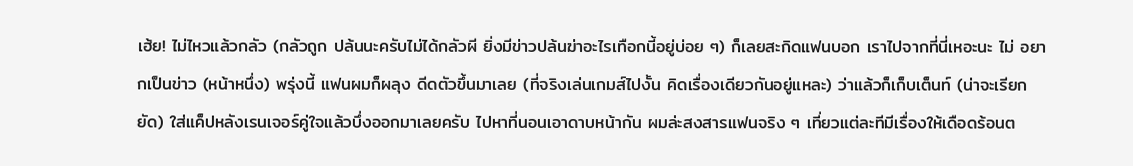เฮ้ย! ไม่ไหวแล้วกลัว (กลัวถูก ปล้นนะครับไม่ได้กลัวผี ยิ่งมีข่าวปล้นฆ่าอะไรเทือกนี้อยู่บ่อย ๆ) ก็เลยสะกิดแฟนบอก เราไปจากที่นี่เหอะนะ ไม่ อยากเป็นข่าว (หน้าหนึ่ง) พรุ่งนี้ แฟนผมก็ผลุง ดีดตัวขึ้นมาเลย (ที่จริงเล่นเกมส์ไปงั้น คิดเรื่องเดียวกันอยู่แหละ) ว่าแล้วก็เก็บเต็นท์ (น่าจะเรียกยัด) ใส่แค็ปหลังเรนเจอร์คู่ใจแล้วบึ่งออกมาเลยครับ ไปหาที่นอนเอาดาบหน้ากัน ผมล่ะสงสารแฟนจริง ๆ เที่ยวแต่ละทีมีเรื่องให้เดือดร้อนต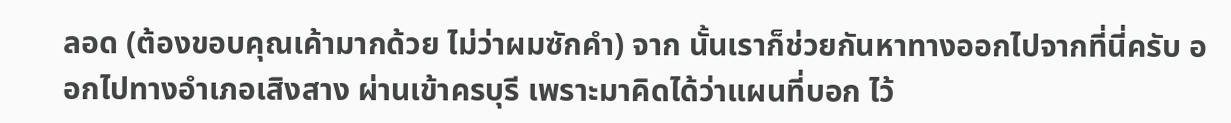ลอด (ต้องขอบคุณเค้ามากด้วย ไม่ว่าผมซักคำ) จาก นั้นเราก็ช่วยกันหาทางออกไปจากที่นี่ครับ ออกไปทางอำเภอเสิงสาง ผ่านเข้าครบุรี เพราะมาคิดได้ว่าแผนที่บอก ไว้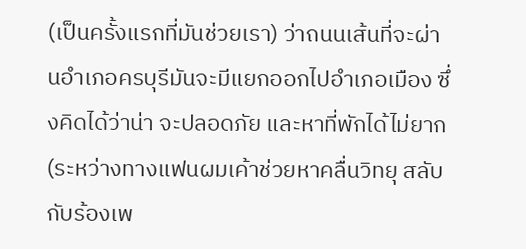(เป็นครั้งแรกที่มันช่วยเรา) ว่าถนนเส้นที่จะผ่านอำเภอครบุรีมันจะมีแยกออกไปอำเภอเมือง ซึ่งคิดได้ว่าน่า จะปลอดภัย และหาที่พักได้ไม่ยาก (ระหว่างทางแฟนผมเค้าช่วยหาคลื่นวิทยุ สลับกับร้องเพ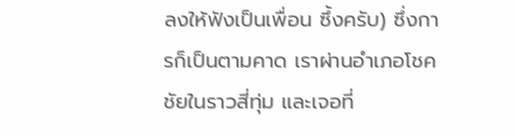ลงให้ฟังเป็นเพื่อน ซึ้งครับ) ซึ่งการก็เป็นตามคาด เราผ่านอำเภอโชคชัยในราวสี่ทุ่ม และเจอที่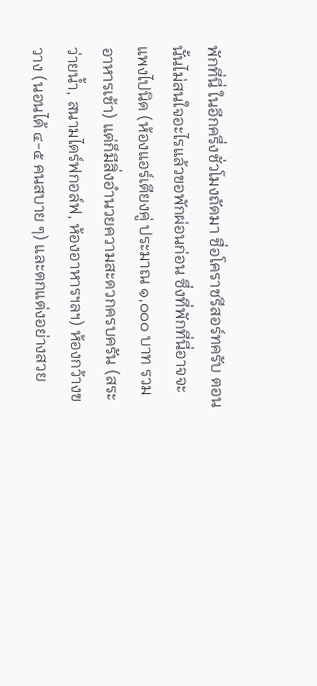พักที่นี่ ในอีกครึ่งชั่วโมงถัดมา ชื่อโคราชรีสอร์ทครับ ตอนนั้นไม่สนใจอะไรแล้วขอพักผ่อนก่อน ซึ่งที่พักที่นี่อาจจะแพงไปนิด (ห้องแอร์เตียงคู่ ประมาณ ๑,๐๐๐ บาท รวมอาหารเช้า) แต่ก็มีสิ่งอำนวยความสะดวกครบครัน (สระว่ายน้ำ, สนามไดร์ฟกอล์ฟ, ห้องอาหารฯลฯ) ห้องกว้างขวาง (นอนได้ ๔-๕ คนสบาย ๆ) และตกแต่งอย่างสวย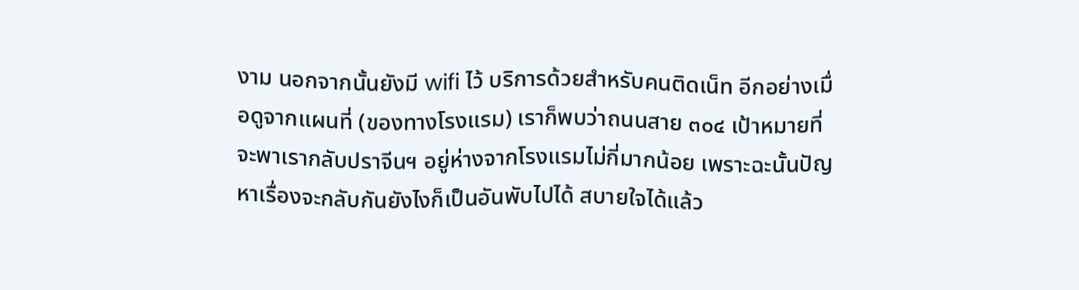งาม นอกจากนั้นยังมี wifi ไว้ บริการด้วยสำหรับคนติดเน็ท อีกอย่างเมื่อดูจากแผนที่ (ของทางโรงแรม) เราก็พบว่าถนนสาย ๓๐๔ เป้าหมายที่ จะพาเรากลับปราจีนฯ อยู่ห่างจากโรงแรมไม่กี่มากน้อย เพราะฉะนั้นปัญหาเรื่องจะกลับกันยังไงก็เป็นอันพับไปได้ สบายใจได้แล้ว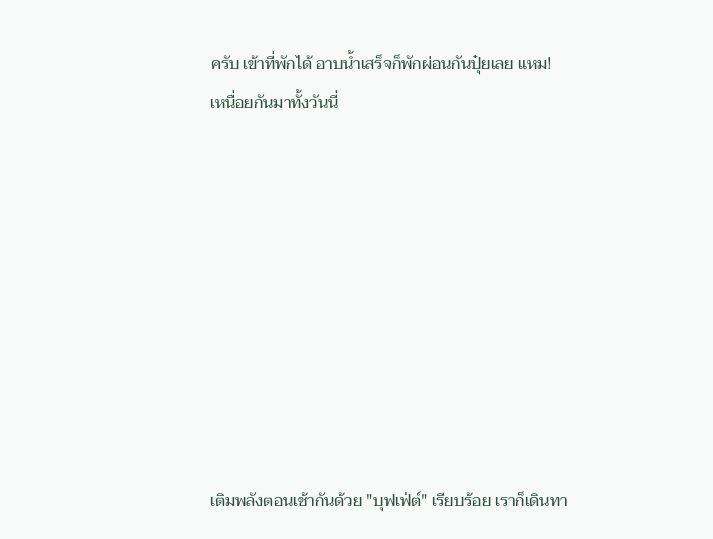ครับ เข้าที่พักได้ อาบน้ำเสร็จก็พักผ่อนกันปุ๋ยเลย แหม! เหนื่อยกันมาทั้งวันนี่









เติมพลังตอนเช้ากันด้วย "บุฟเฟ่ต์" เรียบร้อย เราก็เดินทา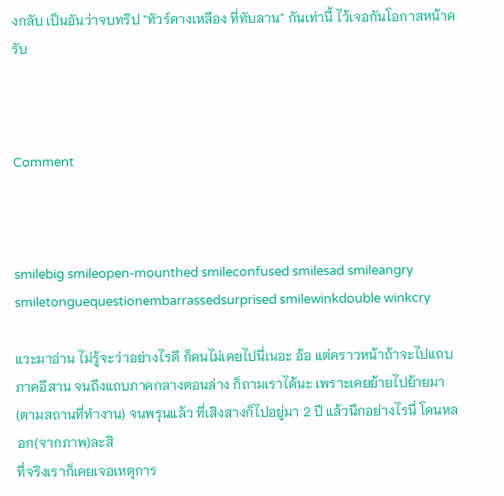งกลับ เป็นอันว่าจบทริป "ทัวร์คางเหลือง ที่ทับลาน" กันเท่านี้ ไว้เจอกันโอกาสหน้าครับ



Comment



smilebig smileopen-mounthed smileconfused smilesad smileangry smiletonguequestionembarrassedsurprised smilewinkdouble winkcry

แวะมาอ่าน ไม่รู้จะว่าอย่างไรดี ก็คนไม่เคยไปนี่เนอะ อ้อ แต่คราวหน้าถ้าจะไปแถบภาคอีสาน จนถึงแถบภาคกลางตอนล่าง ก็ถามเราได้นะ เพราะเคยย้ายไปย้ายมา (ตามสถานที่ทำงาน) จนพรุนแล้ว ที่เสิงสางก็ไปอยู่มา 2 ปี แล้วนึกอย่างไรนี่ โดนหลอก(จากภาพ)ละสิ
ที่จริงเราก็เคยเจอเหตุการ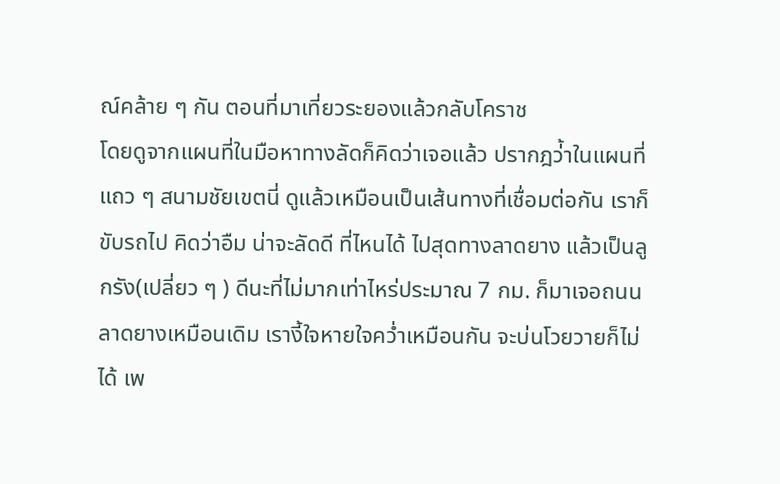ณ์คล้าย ๆ กัน ตอนที่มาเที่ยวระยองแล้วกลับโคราช
โดยดูจากแผนที่ในมือหาทางลัดก็คิดว่าเจอแล้ว ปรากฎว่้าในแผนที่แถว ๆ สนามชัยเขตนี่ ดูแล้วเหมือนเป็นเส้นทางที่เชื่อมต่อกัน เราก็ขับรถไป คิดว่าอืม น่าจะลัดดี ที่ไหนได้ ไปสุดทางลาดยาง แล้วเป็นลูกรัง(เปลี่ยว ๆ ) ดีนะที่ไม่มากเท่าไหร่ประมาณ 7 กม. ก็มาเจอถนนลาดยางเหมือนเดิม เรางี้ใจหายใจคว่ำเหมือนกัน จะบ่นโวยวายก็ไม่ได้ เพ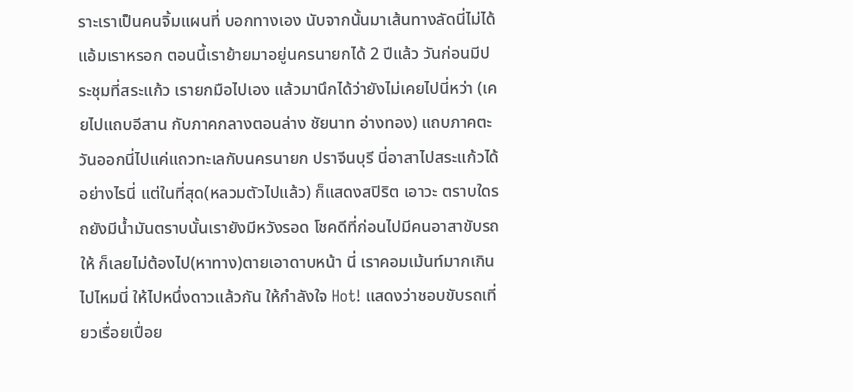ราะเราเป็นคนจิ้มแผนที่ บอกทางเอง นับจากนั้นมาเส้นทางลัดนี่ไม่ได้แอ้มเราหรอก ตอนนี้เราย้ายมาอยู่นครนายกได้ 2 ปีแล้ว วันก่อนมีประชุมที่สระแก้ว เรายกมือไปเอง แล้วมานึกได้ว่ายังไม่เคยไปนี่หว่า (เคยไปแถบอีสาน กับภาคกลางตอนล่าง ชัยนาท อ่างทอง) แถบภาคตะวันออกนี่ไปแค่แถวทะเลกับนครนายก ปราจีนบุรี นี่อาสาไปสระแก้วได้อย่างไรนี่ แต่ในที่สุด(หลวมตัวไปแล้ว) ก็แสดงสปิริต เอาวะ ตราบใดรถยังมีน้ำมันตราบนั้นเรายังมีหวังรอด โชคดีที่ก่อนไปมีคนอาสาขับรถให้ ก็เลยไม่ต้องไป(หาทาง)ตายเอาดาบหน้า นี่ เราคอมเม้นท์มากเกินไปไหมนี่ ให้ไปหนึ่งดาวแล้วกัน ให้กำลังใจ Hot! แสดงว่าชอบขับรถเที่ยวเรื่อยเปื่อย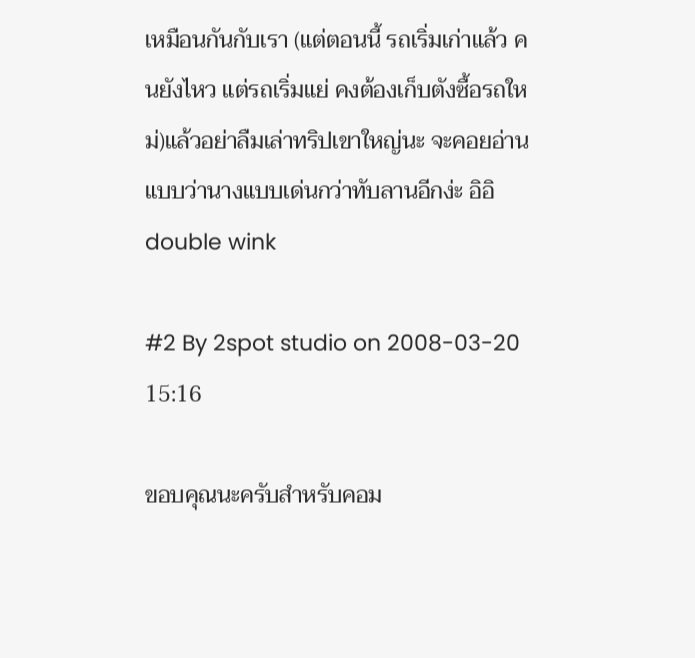เหมือนกันกับเรา (แต่ตอนนี้ รถเริ่มเก่าแล้ว คนยังไหว แต่รถเริ่มแย่ คงต้องเก็บตังซื้อรถใหม่)แล้วอย่าลืมเล่าทริปเขาใหญ่นะ จะคอยอ่าน
แบบว่านางแบบเด่นกว่าทับลานอีกง่ะ อิอิdouble wink

#2 By 2spot studio on 2008-03-20 15:16

ขอบคุณนะครับสำหรับคอม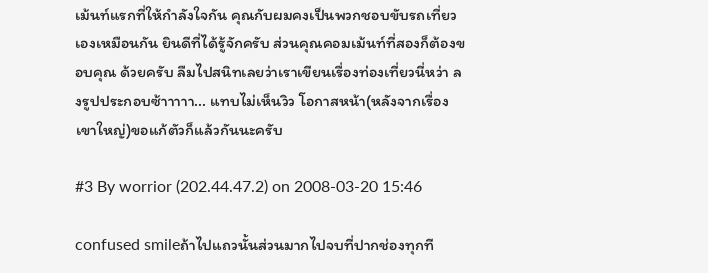เม้นท์แรกที่ให้กำลังใจกัน คุณกับผมคงเป็นพวกชอบขับรถเที่ยวเองเหมือนกัน ยินดีที่ได้รู้จักครับ ส่วนคุณคอมเม้นท์ที่สองก็ต้องขอบคุณ ด้วยครับ ลืมไปสนิทเลยว่าเราเขียนเรื่องท่องเที่ยวนี่หว่า ลงรูปประกอบซ้าาาาา... แทบไม่เห็นวิว โอกาสหน้า(หลังจากเรื่องเขาใหญ่)ขอแก้ตัวก็แล้วกันนะครับ

#3 By worrior (202.44.47.2) on 2008-03-20 15:46

confused smileถ้าไปแถวนั้นส่วนมากไปจบที่ปากช่องทุกที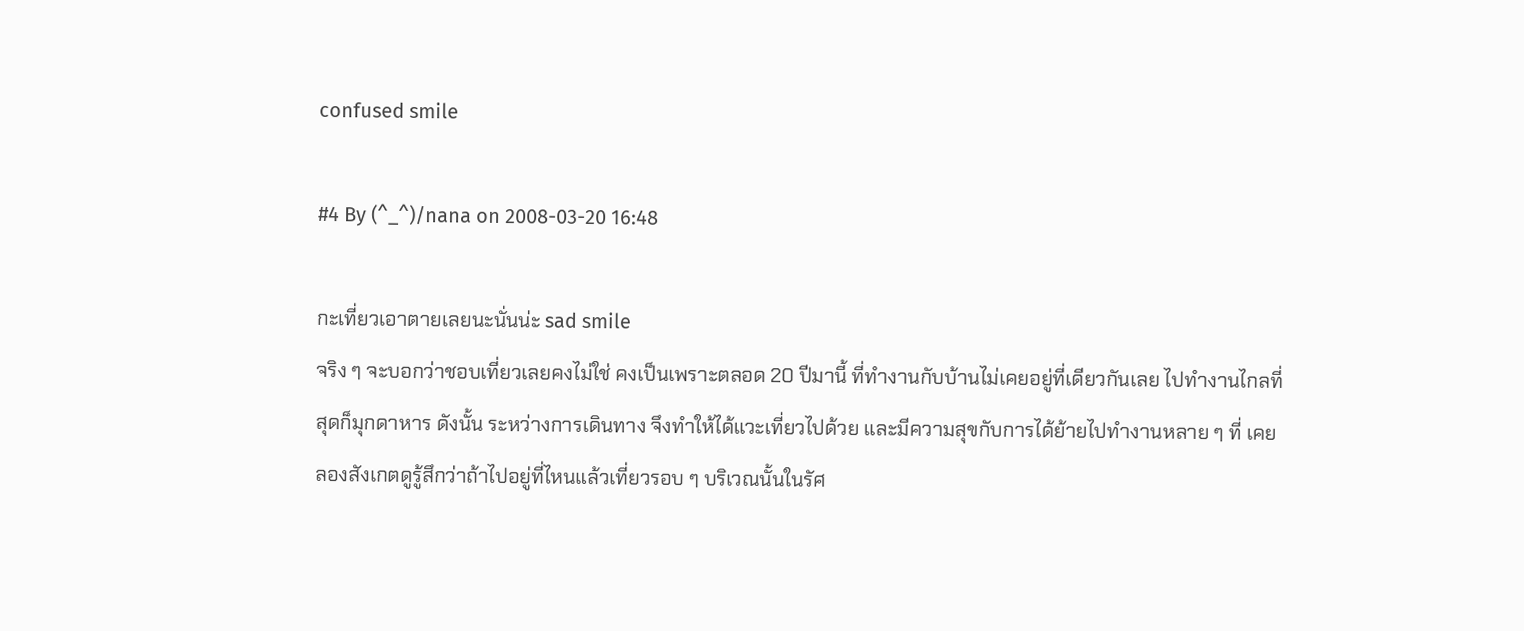confused smile

#4 By (^_^)/nana on 2008-03-20 16:48

กะเที่ยวเอาตายเลยนะนั่นน่ะ sad smile
จริง ๆ จะบอกว่าชอบเที่ยวเลยคงไม่ใช่ คงเป็นเพราะตลอด 20 ปีมานี้ ที่ทำงานกับบ้านไม่เคยอยู่ที่เดียวกันเลย ไปทำงานไกลที่สุดก็มุกดาหาร ดังนั้น ระหว่างการเดินทาง จึงทำให้ได้แวะเที่ยวไปด้วย และมีความสุขกับการได้ย้ายไปทำงานหลาย ๆ ที่ เคยลองสังเกตดูรู้สึกว่าถ้าไปอยู่ที่ไหนแล้วเที่ยวรอบ ๆ บริเวณนั้นในรัศ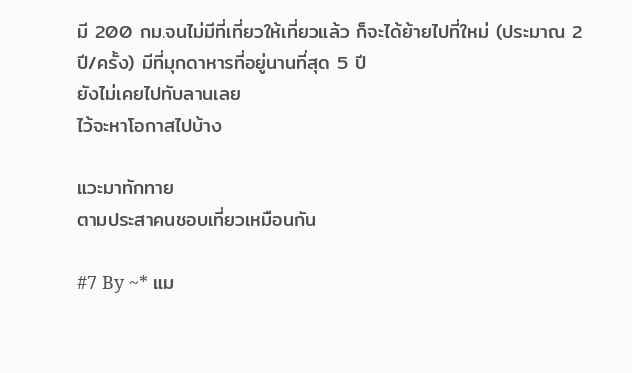มี 200 กม.จนไม่มีที่เที่ยวให้เที่ยวแล้ว ก็จะได้ย้ายไปที่ใหม่ (ประมาณ 2 ปี/ครั้ง) มีที่มุกดาหารที่อยู่นานที่สุด 5 ปี
ยังไม่เคยไปทับลานเลย
ไว้จะหาโอกาสไปบ้าง

แวะมาทักทาย
ตามประสาคนชอบเที่ยวเหมือนกัน

#7 By ~* แม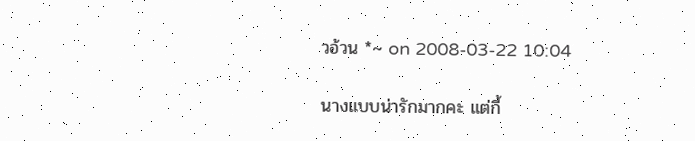วอ้วน *~ on 2008-03-22 10:04

นางแบบน่ารักมากคะ แต่กี้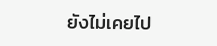ยังไม่เคยไป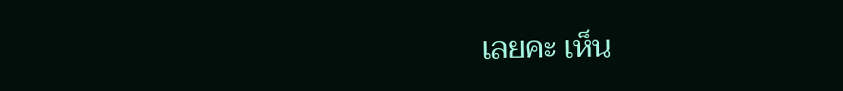เลยคะ เห็น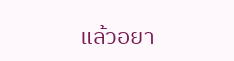แล้วอยา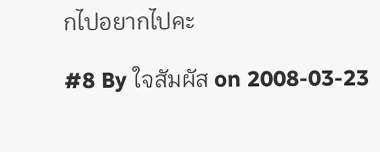กไปอยากไปคะ

#8 By ใจสัมผัส on 2008-03-23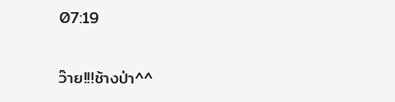07:19

ว๊าย!!!ช้างป่า^^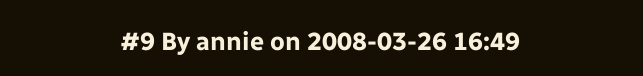#9 By annie on 2008-03-26 16:49